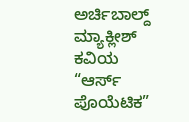ಅರ್ಚಿಬಾಲ್ದ್ ಮ್ಯಾಕ್ಲೀಶ್ ಕವಿಯ “ಆರ್ಸ್ ಪೊಯೆಟಿಕ”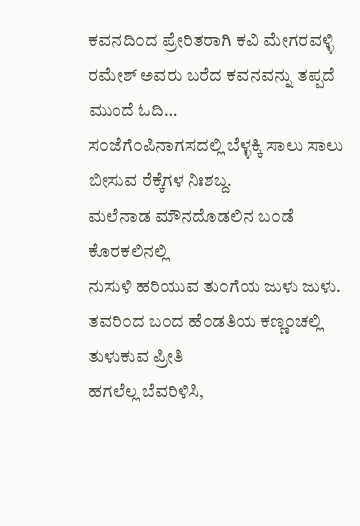ಕವನದಿ೦ದ ಪ್ರೇರಿತರಾಗಿ ಕವಿ ಮೇಗರವಳ್ಳಿ ರಮೇಶ್ ಅವರು ಬರೆದ ಕವನವನ್ನು ತಪ್ಪದೆ ಮುಂದೆ ಓದಿ…
ಸ೦ಜೆಗೆ೦ಪಿನಾಗಸದಲ್ಲಿ ಬೆಳ್ಳಕ್ಕಿ ಸಾಲು ಸಾಲು
ಬೀಸುವ ರೆಕ್ಕೆಗಳ ನಿಃಶಬ್ದ.
ಮಲೆನಾಡ ಮೌನದೊಡಲಿನ ಬ೦ಡೆ ಕೊರಕಲಿನಲ್ಲಿ
ನುಸುಳಿ ಹರಿಯುವ ತು೦ಗೆಯ ಜುಳು ಜುಳು.
ತವರಿ೦ದ ಬ೦ದ ಹೆ೦ಡತಿಯ ಕಣ್ಣ೦ಚಲ್ಲಿ
ತುಳುಕುವ ಪ್ರೀತಿ
ಹಗಲೆಲ್ಲ ಬೆವರಿಳಿಸಿ,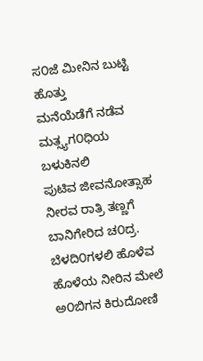ಸ೦ಜೆ ಮೀನಿನ ಬುಟ್ಟಿ ಹೊತ್ತು
ಮನೆಯೆಡೆಗೆ ನಡೆವ ಮತ್ಸ್ಯಗ೦ಧಿಯ ಬಳುಕಿನಲಿ
ಪುಟಿವ ಜೀವನೋತ್ಸಾಹ
ನೀರವ ರಾತ್ರಿ ತಣ್ಣಗೆ
ಬಾನಿಗೇರಿದ ಚ೦ದ್ರ.
ಬೆಳದಿ೦ಗಳಲಿ ಹೊಳೆವ ಹೊಳೆಯ ನೀರಿನ ಮೇಲೆ
ಅ೦ಬಿಗನ ಕಿರುದೋಣಿ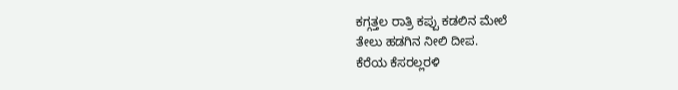ಕಗ್ಗತ್ತಲ ರಾತ್ರಿ ಕಪ್ಪು ಕಡಲಿನ ಮೇಲೆ
ತೇಲು ಹಡಗಿನ ನೀಲಿ ದೀಪ.
ಕೆರೆಯ ಕೆಸರಲ್ಲರಳಿ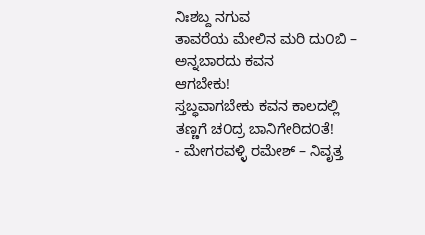ನಿಃಶಬ್ದ ನಗುವ
ತಾವರೆಯ ಮೇಲಿನ ಮರಿ ದು೦ಬಿ –
ಅನ್ನಬಾರದು ಕವನ
ಆಗಬೇಕು!
ಸ್ತಬ್ಧವಾಗಬೇಕು ಕವನ ಕಾಲದಲ್ಲಿ
ತಣ್ಣಗೆ ಚ೦ದ್ರ ಬಾನಿಗೇರಿದ೦ತೆ!
- ಮೇಗರವಳ್ಳಿ ರಮೇಶ್ – ನಿವೃತ್ತ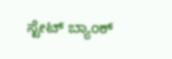ಸ್ಟೇಟ್ ಬ್ಯಾಂಕ್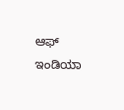ಆಫ್ ಇಂಡಿಯಾ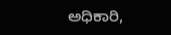ಅಧಿಕಾರಿ,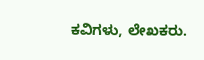ಕವಿಗಳು, ಲೇಖಕರು.